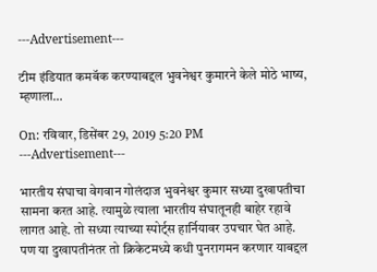---Advertisement---

टीम इंडियात कमबॅक करण्याबद्दल भुवनेश्वर कुमारने केले मोठे भाष्य, म्हणाला…

On: रविवार, डिसेंबर 29, 2019 5:20 PM
---Advertisement---

भारतीय संघाचा वेगवान गोलंदाज भुवनेश्वर कुमार सध्या दुखापतीचा सामना करत आहे. त्यामुळे त्याला भारतीय संघातूनही बाहेर रहावे लागत आहे. तो सध्या त्याच्या स्पोर्ट्स हार्नियावर उपचार घेत आहे. पण या दुखापतीनंतर तो क्रिकेटमध्ये कधी पुनरागमन करणार याबद्दल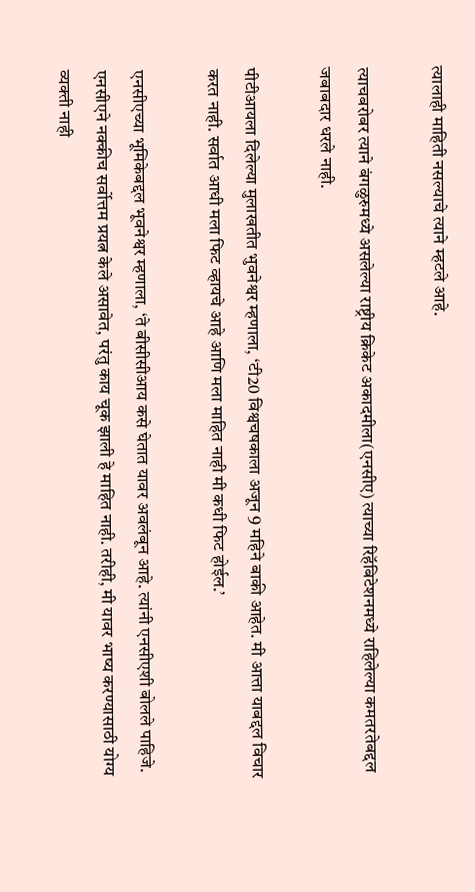त्यालाही माहिती नसल्याचे त्याने म्हटले आहे.

त्याचबरोबर त्याने बंगळुरुमध्ये असलेल्या राष्ट्रीय क्रिकेट अकादमीला(एनसीए) त्याच्या रिहॅबिटेशनमध्ये राहिलेल्या कमतरतेबद्दल जबाबदार धरले नाही.

पीटीआयला दिलेल्या मुलाखतीत भुवनेश्वर म्हणाला, ‘टी20 विश्वचषकाला अजून 9 महिने बाकी आहेत. मी आत्ता याबद्दल विचार करत नाही. सर्वात आधी मला फिट व्हायचे आहे आणि मला माहित नाही मी कधी फिट होईल.’

एनसीएच्या भूमिकेबद्दल भूवनेश्वर म्हणाला, ‘ते बीसीसीआय कसे घेतात यावर अवलंबून आहे. त्यांनी एनसीएशी बोलले पाहिजे. एनसीएने नक्कीच सर्वोत्तम प्रयत्न केले असावेत, परंतु काय चूक झाली हे माहित नाही. तरीही, मी यावर भाष्य करण्यासाठी योग्य व्यक्ती नाही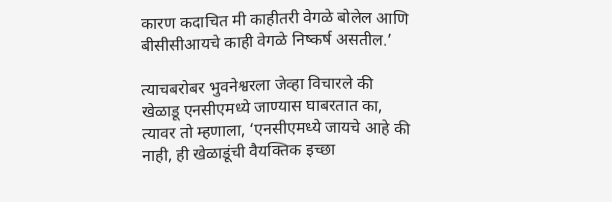कारण कदाचित मी काहीतरी वेगळे बोलेल आणि बीसीसीआयचे काही वेगळे निष्कर्ष असतील.’

त्याचबरोबर भुवनेश्वरला जेव्हा विचारले की खेळाडू एनसीएमध्ये जाण्यास घाबरतात का, त्यावर तो म्हणाला, ‘एनसीएमध्ये जायचे आहे की नाही, ही खेळाडूंची वैयक्तिक इच्छा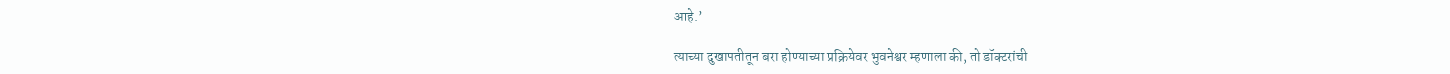आहे.’

त्याच्या दुखापतीतून बरा होण्याच्या प्रक्रियेवर भुवनेश्वर म्हणाला की, तो डॉक्टरांची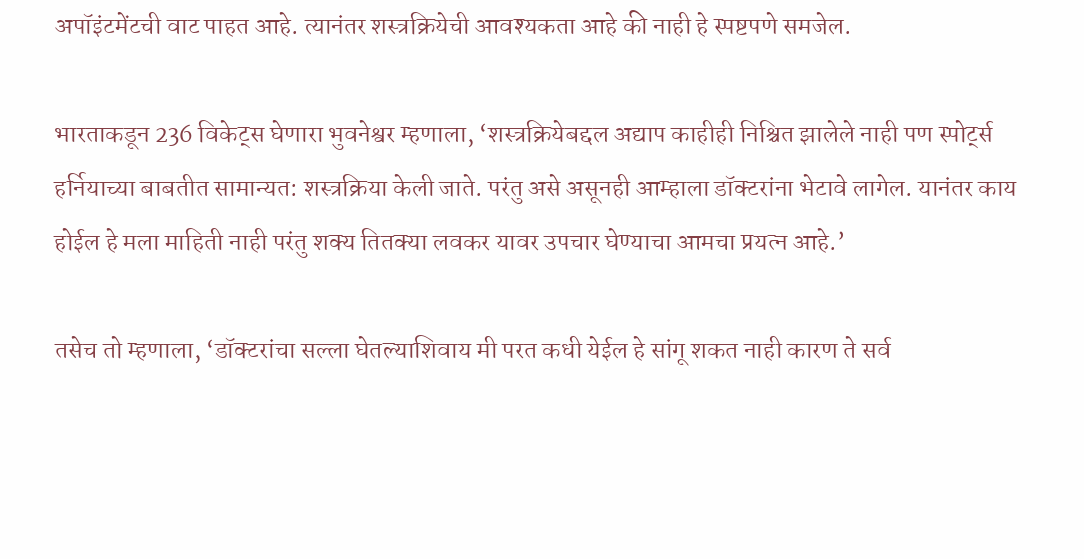अपॉइंटमेंटची वाट पाहत आहे. त्यानंतर शस्त्रक्रियेची आवश्यकता आहे की नाही हे स्पष्टपणे समजेल.

भारताकडून 236 विकेट्स घेणारा भुवनेश्वर म्हणाला, ‘शस्त्रक्रियेबद्दल अद्याप काहीही निश्चित झालेले नाही पण स्पोर्ट्स हर्नियाच्या बाबतीत सामान्यत: शस्त्रक्रिया केली जाते. परंतु असे असूनही आम्हाला डॉक्टरांना भेटावे लागेल. यानंतर काय होईल हे मला माहिती नाही परंतु शक्य तितक्या लवकर यावर उपचार घेण्याचा आमचा प्रयत्न आहे.’

तसेच तो म्हणाला, ‘डॉक्टरांचा सल्ला घेतल्याशिवाय मी परत कधी येईल हे सांगू शकत नाही कारण ते सर्व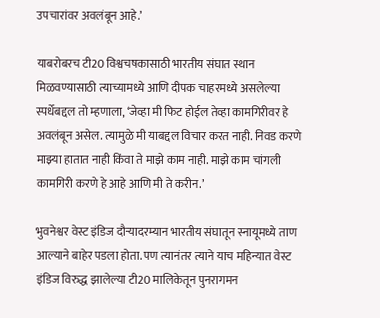उपचारांवर अवलंबून आहे.’

याबरोबरच टी20 विश्वचषकासाठी भारतीय संघात स्थान मिळवण्यासाठी त्याच्यामध्ये आणि दीपक चाहरमध्ये असलेल्या स्पर्धेबद्दल तो म्हणाला, ‘जेव्हा मी फिट होईल तेव्हा कामगिरीवर हे अवलंबून असेल. त्यामुळे मी याबद्दल विचार करत नाही. निवड करणे माझ्या हातात नाही किंवा ते माझे काम नाही. माझे काम चांगली कामगिरी करणे हे आहे आणि मी ते करीन.’

भुवनेश्वर वेस्ट इंडिज दौऱ्यादरम्यान भारतीय संघातून स्नायूमध्ये ताण आल्याने बाहेर पडला होता. पण त्यानंतर त्याने याच महिन्यात वेस्ट इंडिज विरुद्ध झालेल्या टी20 मालिकेतून पुनरागमन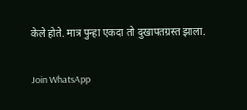केले होते. मात्र पुन्हा एकदा तो दुखापतग्रस्त झाला.

Join WhatsApp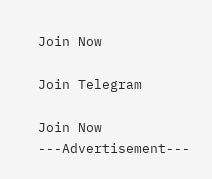Join Now

Join Telegram

Join Now
---Advertisement---